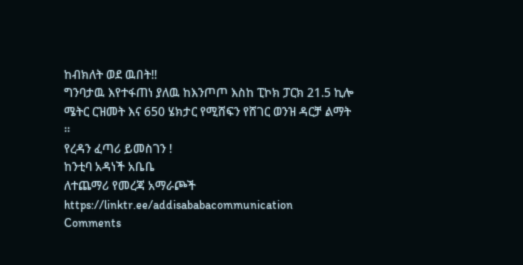ከብክለት ወደ ዉበት!!
ግንባታዉ እየተፋጠነ ያለዉ ከእንጦጦ እስከ ፒኮክ ፓርክ 21.5 ኪሎ ሜትር ርዝመት እና 650 ሄክታር የሚሸፍን የሸገር ወንዝ ዳርቻ ልማት ።
የረዳን ፈጣሪ ይመስገን !
ከንቲባ አዳነች አቤቤ
ለተጨማሪ የመረጃ አማራጮች
https://linktr.ee/addisababacommunication
Comments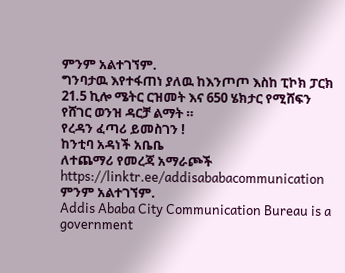ምንም አልተገኘም.
ግንባታዉ እየተፋጠነ ያለዉ ከእንጦጦ እስከ ፒኮክ ፓርክ 21.5 ኪሎ ሜትር ርዝመት እና 650 ሄክታር የሚሸፍን የሸገር ወንዝ ዳርቻ ልማት ።
የረዳን ፈጣሪ ይመስገን !
ከንቲባ አዳነች አቤቤ
ለተጨማሪ የመረጃ አማራጮች
https://linktr.ee/addisababacommunication
ምንም አልተገኘም.
Addis Ababa City Communication Bureau is a government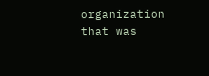organization that was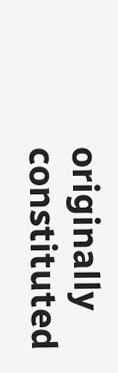originally constituted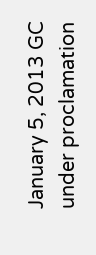January 5, 2013 GC under proclamation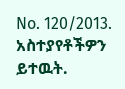No. 120/2013.
አስተያየቶችዎን ይተዉት.